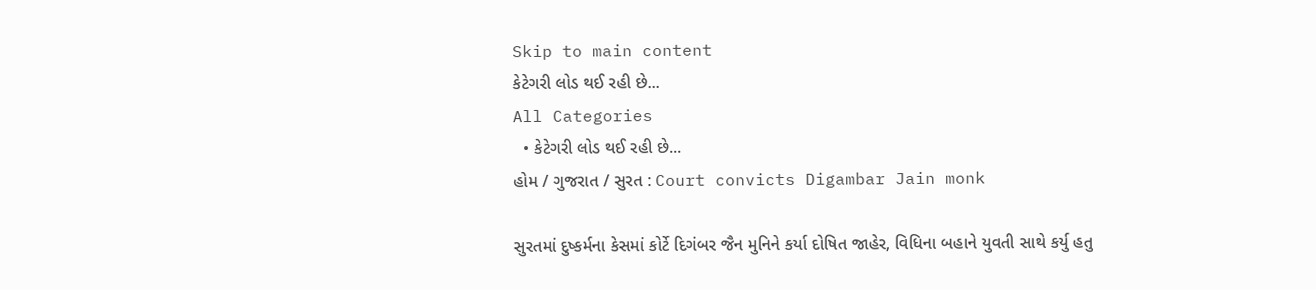Skip to main content
કેટેગરી લોડ થઈ રહી છે...
All Categories
  • કેટેગરી લોડ થઈ રહી છે...
હોમ / ગુજરાત / સુરત : Court convicts Digambar Jain monk

સુરતમાં દુષ્કર્મના કેસમાં કોર્ટે દિગંબર જૈન મુનિને કર્યા દોષિત જાહેર, વિધિના બહાને યુવતી સાથે કર્યુ હતુ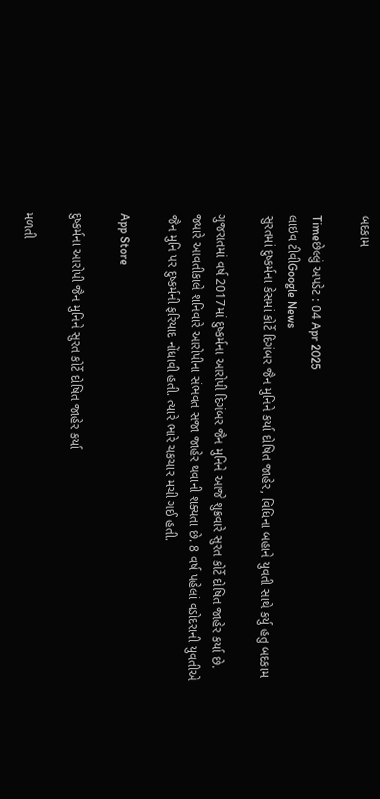બદકામ

Timeછેલ્લું અપડેટ : 04 Apr 2025
લાઇવ ટીવીGoogle News
સુરતમાં દુષ્કર્મના કેસમાં કોર્ટે દિગંબર જૈન મુનિને કર્યા દોષિત જાહેર, વિધિના બહાને યુવતી સાથે કર્યુ હતુ બદકામ

ગુજરાતમાં વર્ષ 2017માં દુષ્કર્મના આરોપી દિગંબર જૈન મુનિને આજે શુક્રવારે સુરત કોર્ટે દોષિત જાહેર કર્યા છે. જ્યારે આવતીકાલે શનિવારે આરોપીના સંભવત સજા જાહેર થવાની શક્યતા છે. 8 વર્ષ પહેલાં વડોદરાની યુવતીએ જૈન મુનિ પર દુષ્કર્મની ફરિયાદ નોંધાવી હતી. ત્યારે ભારે ચકચાર મચી ગઈ હતી.

App Store

દુષ્કર્મના આરોપી જૈન મુનિને સુરત કોર્ટે દોષિત જાહેર કર્યા

મળતી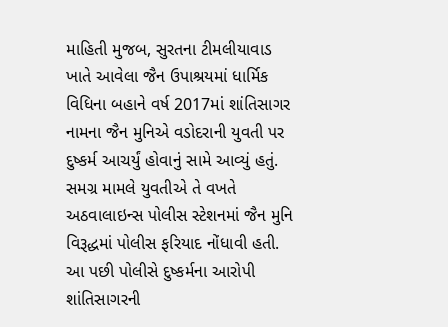માહિતી મુજબ, સુરતના ટીમલીયાવાડ ખાતે આવેલા જૈન ઉપાશ્રયમાં ધાર્મિક વિધિના બહાને વર્ષ 2017માં શાંતિસાગર નામના જૈન મુનિએ વડોદરાની યુવતી પર દુષ્કર્મ આચર્યું હોવાનું સામે આવ્યું હતું. સમગ્ર મામલે યુવતીએ તે વખતે અઠવાલાઇન્સ પોલીસ સ્ટેશનમાં જૈન મુનિ વિરૂદ્ધમાં પોલીસ ફરિયાદ નોંધાવી હતી. આ પછી પોલીસે દુષ્કર્મના આરોપી શાંતિસાગરની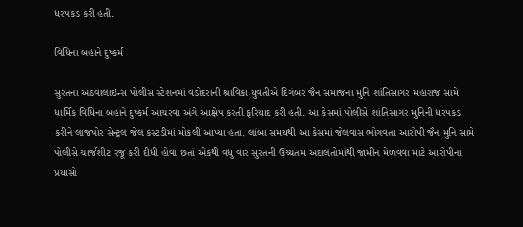ધરપકડ કરી હતી.

વિધિના બહાને દુષ્કર્મ

સુરતના અઠવાલાઇન્સ પોલીસ સ્ટેશનમાં વડોદરાની શ્રાવિકા યુવતીએ દિગંબર જૈન સમાજના મુનિ શાંતિસાગર મહારાજ સામે ધાર્મિક વિધિના બહાને દુષ્કર્મ આચરવા અંગે આક્ષેપ કરતી ફરિયાદ કરી હતી. આ કેસમાં પોલીસે શાંતિસાગર મુનિની ધરપકડ કરીને લાજપોર સેન્ટ્રલ જેલ કસ્ટડીમાં મોકલી આપ્યા હતા. લાંબા સમયથી આ કેસમાં જેલવાસ ભોગવતા આરોપી જૈન મુનિ સામે પોલીસે ચાર્જશીટ રજૂ કરી દીધી હોવા છતાં એકથી વધુ વાર સુરતની ઉચ્ચતમ અદાલતોમાંથી જામીન મેળવવા માટે આરોપીના પ્રયાસો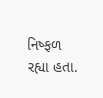નિષ્ફળ રહ્યા હતા.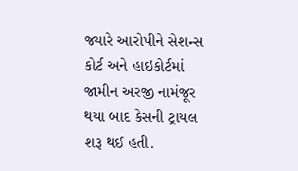જ્યારે આરોપીને સેશન્સ કોર્ટ અને હાઇકોર્ટમાં જામીન અરજી નામંજૂર થયા બાદ કેસની ટ્રાયલ શરૂ થઈ હતી.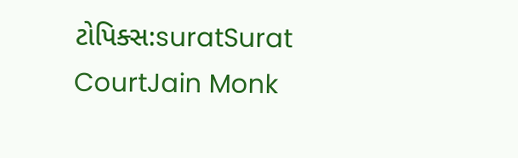ટોપિક્સ:suratSurat CourtJain Monk